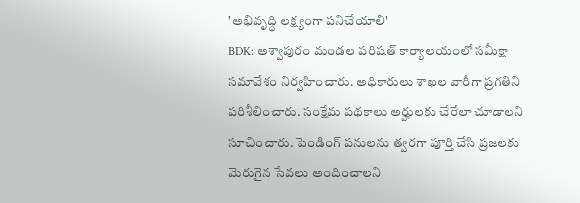'అభివృద్ధి లక్ష్యంగా పనిచేయాలి'
BDK: అశ్వాపురం మండల పరిషత్ కార్యాలయంలో సమీక్షా సమావేశం నిర్వహించారు. అధికారులు శాఖల వారీగా ప్రగతిని పరిశీలించారు. సంక్షేమ పథకాలు అర్హులకు చేరేలా చూడాలని సూచించారు. పెండింగ్ పనులను త్వరగా పూర్తి చేసి ప్రజలకు మెరుగైన సేవలు అందించాలని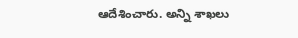ఆదేశించారు. అన్ని శాఖలు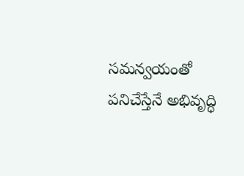సమన్వయంతో పనిచేస్తేనే అభివృద్ధి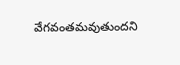వేగవంతమవుతుందని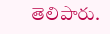తెలిపారు.